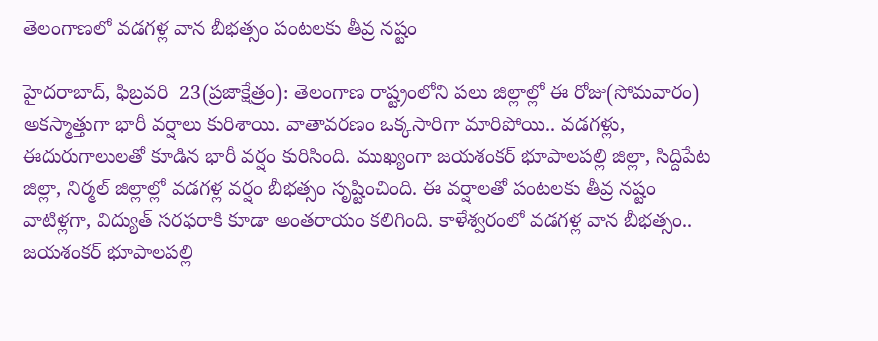తెలంగాణలో వడగళ్ల వాన బీభత్సం పంటలకు తీవ్ర నష్టం

హైదరాబాద్, ఫిబ్రవరి  23(ప్రజాక్షేత్రం): తెలంగాణ రాష్ట్రంలోని పలు జిల్లాల్లో ఈ రోజు(సోమవారం) అకస్మాత్తుగా భారీ వర్షాలు కురిశాయి. వాతావరణం ఒక్కసారిగా మారిపోయి.. వడగళ్లు, ఈదురుగాలులతో కూడిన భారీ వర్షం కురిసింది. ముఖ్యంగా జయశంకర్ భూపాలపల్లి జిల్లా, సిద్దిపేట జిల్లా, నిర్మల్ జిల్లాల్లో వడగళ్ల వర్షం బీభత్సం సృష్టించింది. ఈ వర్షాలతో పంటలకు తీవ్ర నష్టం వాటిళ్లగా, విద్యుత్ సరఫరాకి కూడా అంతరాయం కలిగింది. కాళేశ్వరంలో వడగళ్ల వాన బీభత్సం.. జయశంకర్ భూపాలపల్లి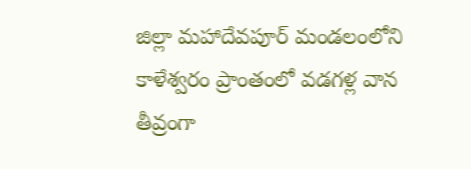జిల్లా మహాదేవపూర్ మండలంలోని కాళేశ్వరం ప్రాంతంలో వడగళ్ల వాన తీవ్రంగా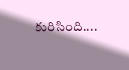కురిసింది....